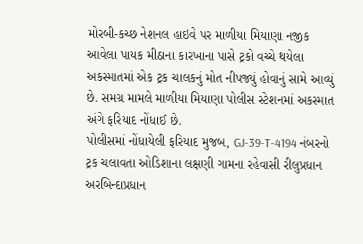મોરબી-કચ્છ નેશનલ હાઇવે પર માળીયા મિયાણા નજીક આવેલા પાયક મીઠાના કારખાના પાસે ટ્રકો વચ્ચે થયેલા અકસ્માતમાં એક ટ્રક ચાલકનું મોત નીપજ્યું હોવાનું સામે આવ્યું છે. સમગ્ર મામલે માળીયા મિયાણા પોલીસ સ્ટેશનમાં અકસ્માત અંગે ફરિયાદ નોંધાઈ છે.
પોલીસમાં નોંધાયેલી ફરિયાદ મુજબ, GJ-39-T-4194 નંબરનો ટ્રક ચલાવતા ઓડિશાના લક્ષણી ગામના રહેવાસી રીલુપ્રધાન અરબિન્દાપ્રધાન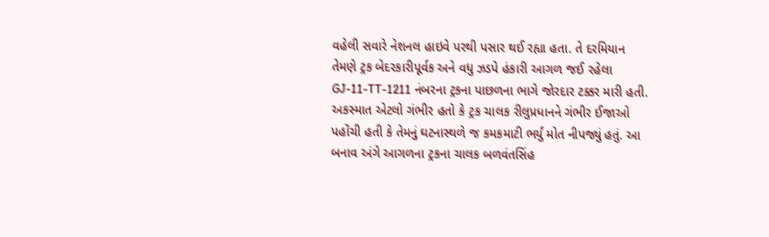વહેલી સવારે નેશનલ હાઇવે પરથી પસાર થઈ રહ્યા હતા. તે દરમિયાન તેમણે ટ્રક બેદરકારીપૂર્વક અને વધુ ઝડપે હંકારી આગળ જઈ રહેલા GJ-11-TT-1211 નંબરના ટ્રકના પાછળના ભાગે જોરદાર ટક્કર મારી હતી.
અકસ્માત એટલો ગંભીર હતો કે ટ્રક ચાલક રીલુપ્રધાનને ગંભીર ઈજાઓ પહોંચી હતી કે તેમનું ઘટનાસ્થળે જ કમકમાટી ભર્યું મોત નીપજ્યું હતું. આ બનાવ અંગે આગળના ટ્રકના ચાલક બળવંતસિંહ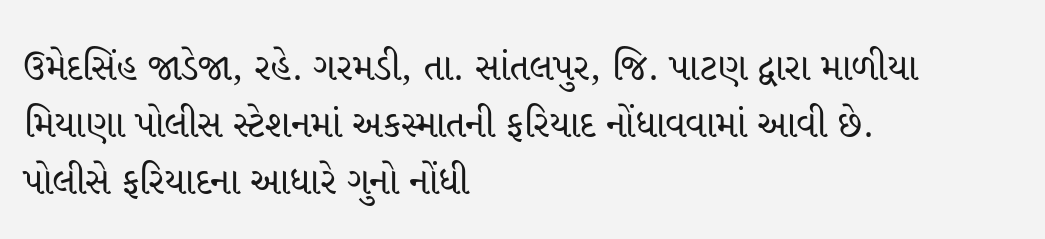ઉમેદસિંહ જાડેજા, રહે. ગરમડી, તા. સાંતલપુર, જિ. પાટણ દ્વારા માળીયા મિયાણા પોલીસ સ્ટેશનમાં અકસ્માતની ફરિયાદ નોંધાવવામાં આવી છે. પોલીસે ફરિયાદના આધારે ગુનો નોંધી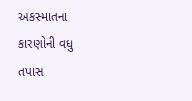અકસ્માતના કારણોની વધુ તપાસ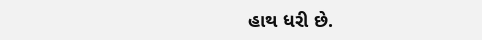હાથ ધરી છે.